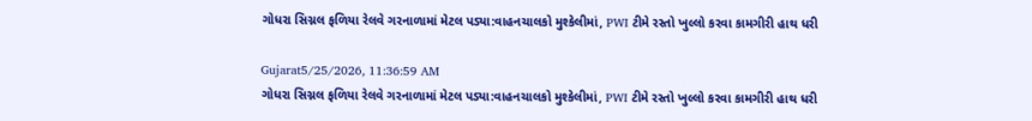ગોધરા સિગ્નલ ફળિયા રેલવે ગરનાળામાં મેટલ પડ્યા:વાહનચાલકો મુશ્કેલીમાં, PWI ટીમે રસ્તો ખુલ્લો કરવા કામગીરી હાથ ધરી

Gujarat5/25/2026, 11:36:59 AM
ગોધરા સિગ્નલ ફળિયા રેલવે ગરનાળામાં મેટલ પડ્યા:વાહનચાલકો મુશ્કેલીમાં, PWI ટીમે રસ્તો ખુલ્લો કરવા કામગીરી હાથ ધરી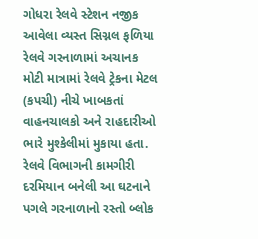ગોધરા રેલવે સ્ટેશન નજીક આવેલા વ્યસ્ત સિગ્નલ ફળિયા રેલવે ગરનાળામાં અચાનક મોટી માત્રામાં રેલવે ટ્રેકના મેટલ (કપચી) નીચે ખાબકતાં વાહનચાલકો અને રાહદારીઓ ભારે મુશ્કેલીમાં મુકાયા હતા. રેલવે વિભાગની કામગીરી દરમિયાન બનેલી આ ઘટનાને પગલે ગરનાળાનો રસ્તો બ્લોક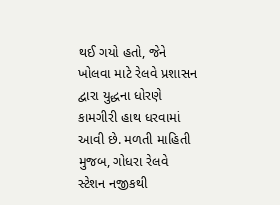થઈ ગયો હતો, જેને ખોલવા માટે રેલવે પ્રશાસન દ્વારા યુદ્ધના ધોરણે કામગીરી હાથ ધરવામાં આવી છે. મળતી માહિતી મુજબ, ગોધરા રેલવે સ્ટેશન નજીકથી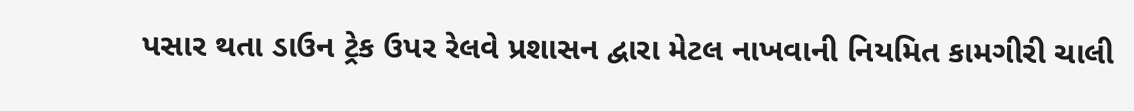પસાર થતા ડાઉન ટ્રેક ઉપર રેલવે પ્રશાસન દ્વારા મેટલ નાખવાની નિયમિત કામગીરી ચાલી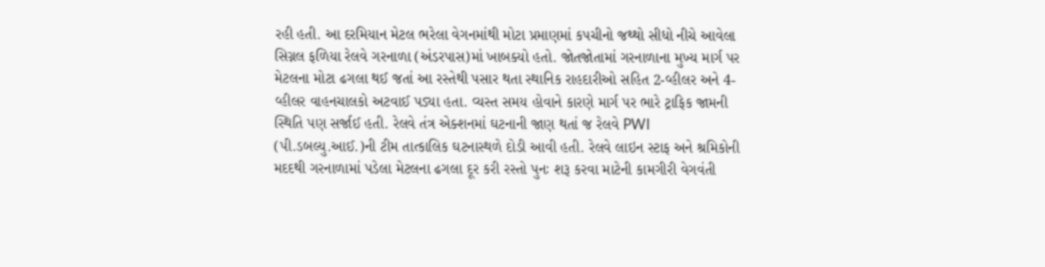રહી હતી. આ દરમિયાન મેટલ ભરેલા વેગનમાંથી મોટા પ્રમાણમાં કપચીનો જથ્થો સીધો નીચે આવેલા સિગ્નલ ફળિયા રેલવે ગરનાળા (અંડરપાસ)માં ખાબક્યો હતો. જોતજોતામાં ગરનાળાના મુખ્ય માર્ગ પર મેટલના મોટા ઢગલા થઈ જતાં આ રસ્તેથી પસાર થતા સ્થાનિક રાહદારીઓ સહિત 2-વ્હીલર અને 4-વ્હીલર વાહનચાલકો અટવાઈ પડ્યા હતા. વ્યસ્ત સમય હોવાને કારણે માર્ગ પર ભારે ટ્રાફિક જામની સ્થિતિ પણ સર્જાઈ હતી. રેલવે તંત્ર એક્શનમાં ઘટનાની જાણ થતાં જ રેલવે PWI (પી.ડબલ્યુ.આઈ.)ની ટીમ તાત્કાલિક ઘટનાસ્થળે દોડી આવી હતી. રેલવે લાઇન સ્ટાફ અને શ્રમિકોની મદદથી ગરનાળામાં પડેલા મેટલના ઢગલા દૂર કરી રસ્તો પુનઃ શરૂ કરવા માટેની કામગીરી વેગવંતી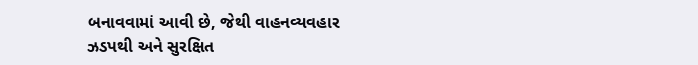બનાવવામાં આવી છે, જેથી વાહનવ્યવહાર ઝડપથી અને સુરક્ષિત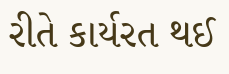રીતે કાર્યરત થઈ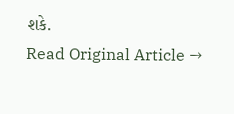શકે.
Read Original Article →